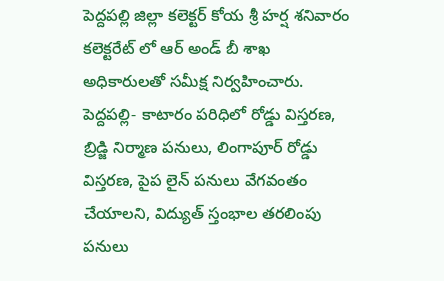పెద్దపల్లి జిల్లా కలెక్టర్ కోయ శ్రీ హర్ష శనివారం కలెక్టరేట్ లో ఆర్ అండ్ బీ శాఖ అధికారులతో సమీక్ష నిర్వహించారు. పెద్దపల్లి- కాటారం పరిధిలో రోడ్డు విస్తరణ, బ్రిడ్జి నిర్మాణ పనులు, లింగాపూర్ రోడ్డు విస్తరణ, పైప లైన్ పనులు వేగవంతం చేయాలని, విద్యుత్ స్తంభాల తరలింపు పనులు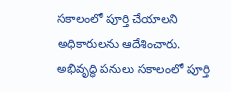సకాలంలో పూర్తి చేయాలని అధికారులను ఆదేశించారు. అభివృద్ధి పనులు సకాలంలో పూర్తి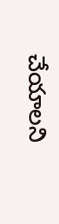చేయాలని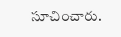సూచించారు.